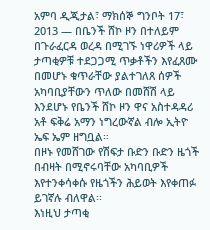አምባ ዲጂታል፣ ማክሰኞ ግንቦት 17፣ 2013 ― በቤንች ሸኮ ዞን በተለይም በጉራፈርዳ ወረዳ በሚገኙ ነዋሪዎች ላይ ታጣቂዎቹ ተደጋጋሚ ጥቃቶችን እየፈጸሙ በመሆኑ ቁጥራቸው ያልተገለጸ ሰዎች አካባቢያቸውን ጥለው በመሸሽ ላይ እንደሆኑ የቤንች ሸኮ ዞን ዋና አስተዳዳሪ አቶ ፍቅሬ አማን ነግረውኛል ብሎ ኢትዮ ኤፍ ኤም ዘግቧል።
በዞኑ የመሸገው የሽፍታ ቡድን ቡድን ዜጎች በብዛት በሚኖሩባቸው አካባቢዎች እየተንቀሳቀሱ የዜጎችን ሕይወት እየቀጠፉ ይገኛሉ ብለዋል፡፡
እነዚህ ታጣቂ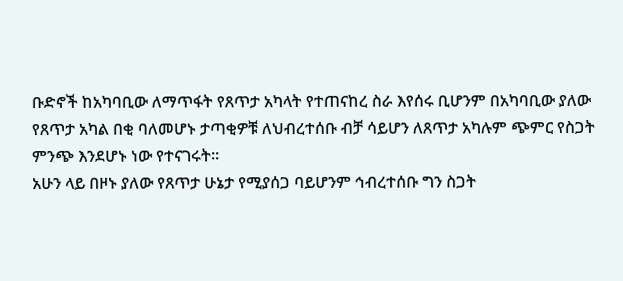ቡድኖች ከአካባቢው ለማጥፋት የጸጥታ አካላት የተጠናከረ ስራ እየሰሩ ቢሆንም በአካባቢው ያለው የጸጥታ አካል በቂ ባለመሆኑ ታጣቂዎቹ ለህብረተሰቡ ብቻ ሳይሆን ለጸጥታ አካሉም ጭምር የስጋት ምንጭ እንደሆኑ ነው የተናገሩት።
አሁን ላይ በዞኑ ያለው የጸጥታ ሁኔታ የሚያሰጋ ባይሆንም ኅብረተሰቡ ግን ስጋት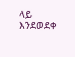ላይ እንደወደቀ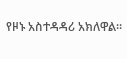የዞኑ አስተዳዳሪ አክለዋል።